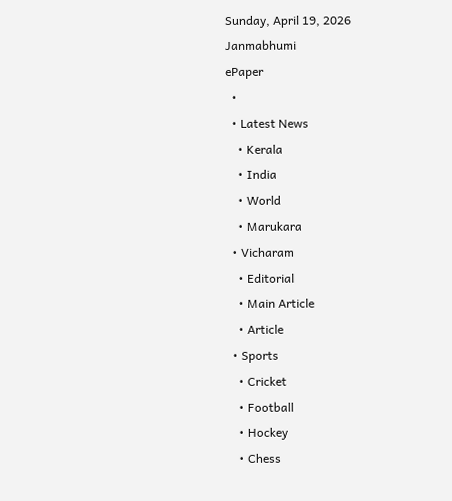Sunday, April 19, 2026
Janmabhumi
ePaper
  •
  • Latest News
    • Kerala
    • India
    • World
    • Marukara
  • Vicharam
    • Editorial
    • Main Article
    • Article
  • Sports
    • Cricket
    • Football
    • Hockey
    • Chess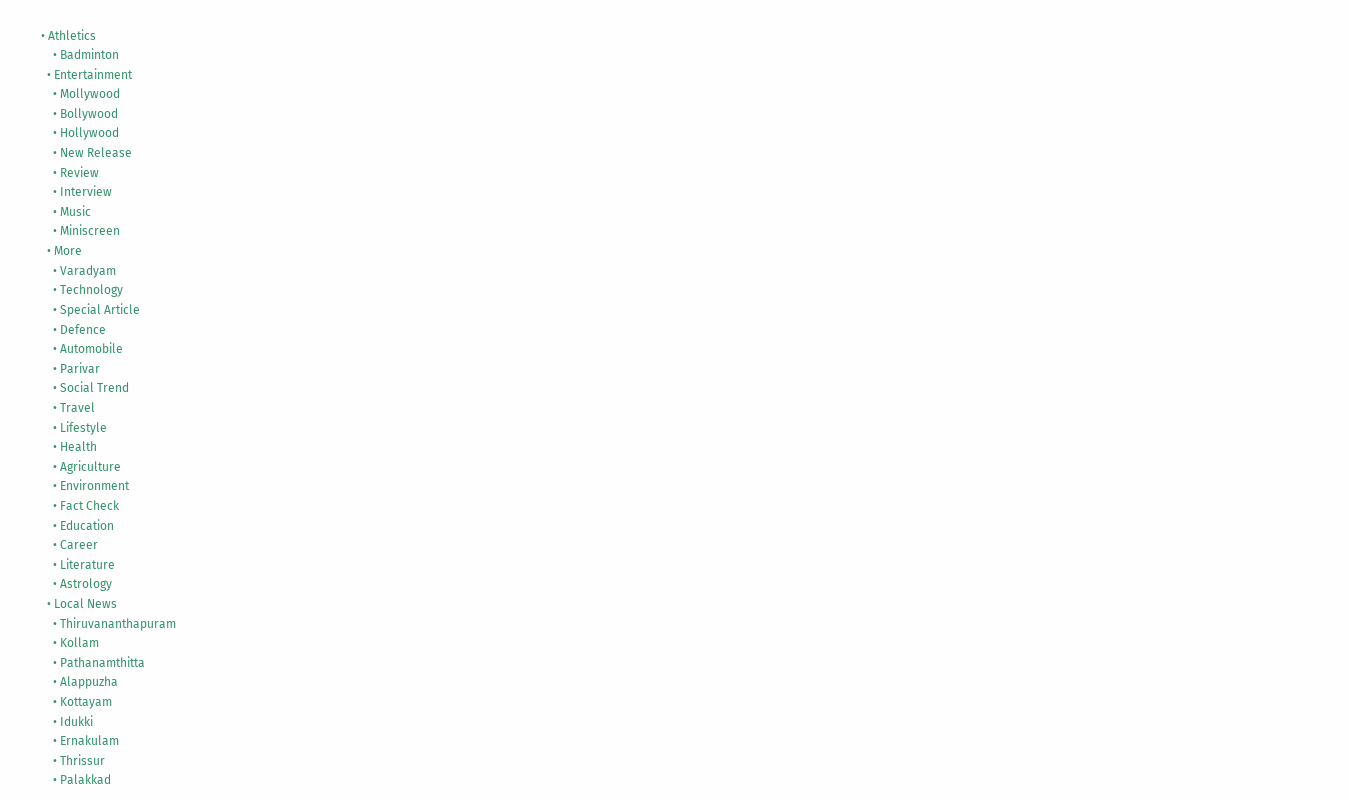• Athletics
    • Badminton
  • Entertainment
    • Mollywood
    • Bollywood
    • Hollywood
    • New Release
    • Review
    • Interview
    • Music
    • Miniscreen
  • More
    • Varadyam
    • Technology
    • Special Article
    • Defence
    • Automobile
    • Parivar
    • Social Trend
    • Travel
    • Lifestyle
    • Health
    • Agriculture
    • Environment
    • Fact Check
    • Education
    • Career
    • Literature
    • Astrology
  • Local News
    • Thiruvananthapuram
    • Kollam
    • Pathanamthitta
    • Alappuzha
    • Kottayam
    • Idukki
    • Ernakulam
    • Thrissur
    • Palakkad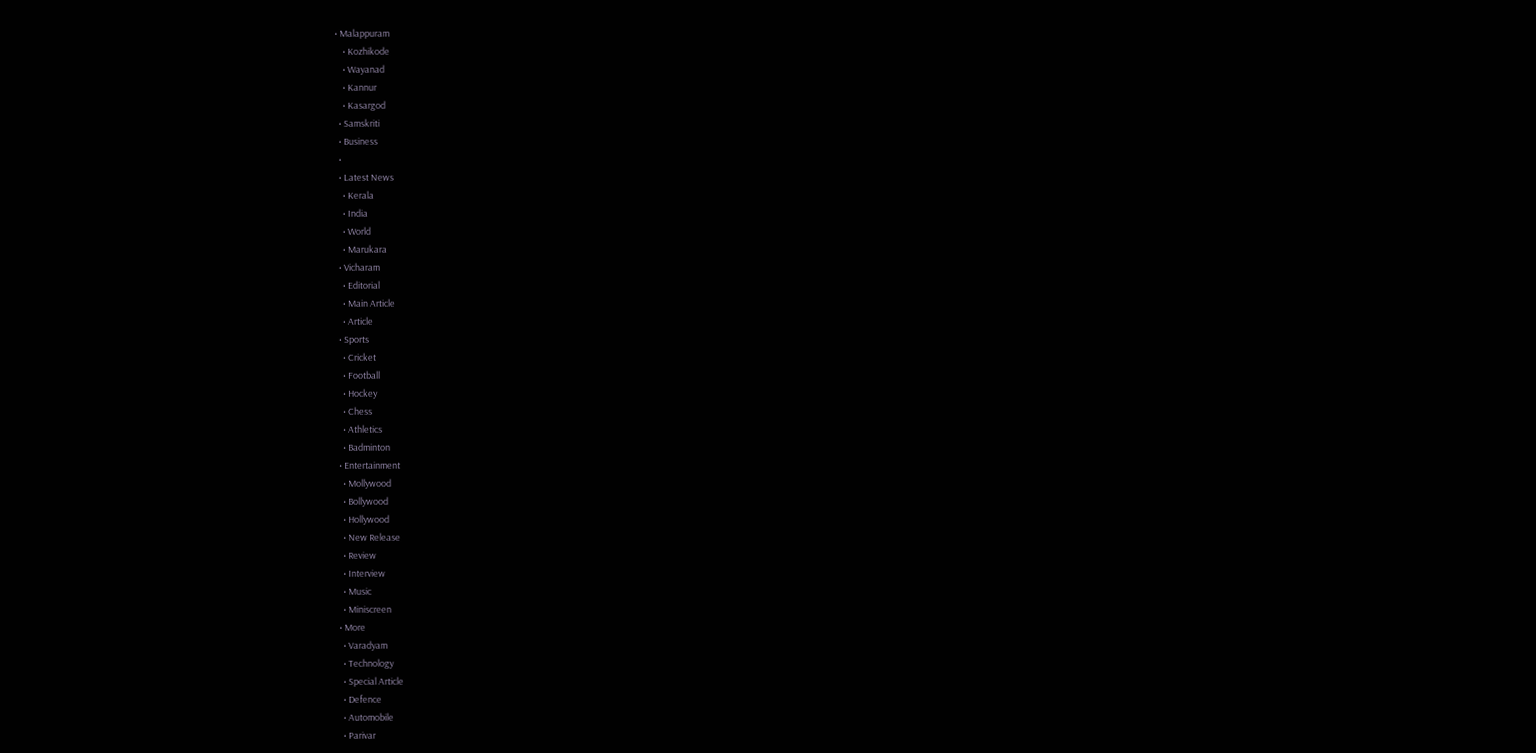• Malappuram
    • Kozhikode
    • Wayanad
    • Kannur
    • Kasargod
  • Samskriti
  • Business
  •
  • Latest News
    • Kerala
    • India
    • World
    • Marukara
  • Vicharam
    • Editorial
    • Main Article
    • Article
  • Sports
    • Cricket
    • Football
    • Hockey
    • Chess
    • Athletics
    • Badminton
  • Entertainment
    • Mollywood
    • Bollywood
    • Hollywood
    • New Release
    • Review
    • Interview
    • Music
    • Miniscreen
  • More
    • Varadyam
    • Technology
    • Special Article
    • Defence
    • Automobile
    • Parivar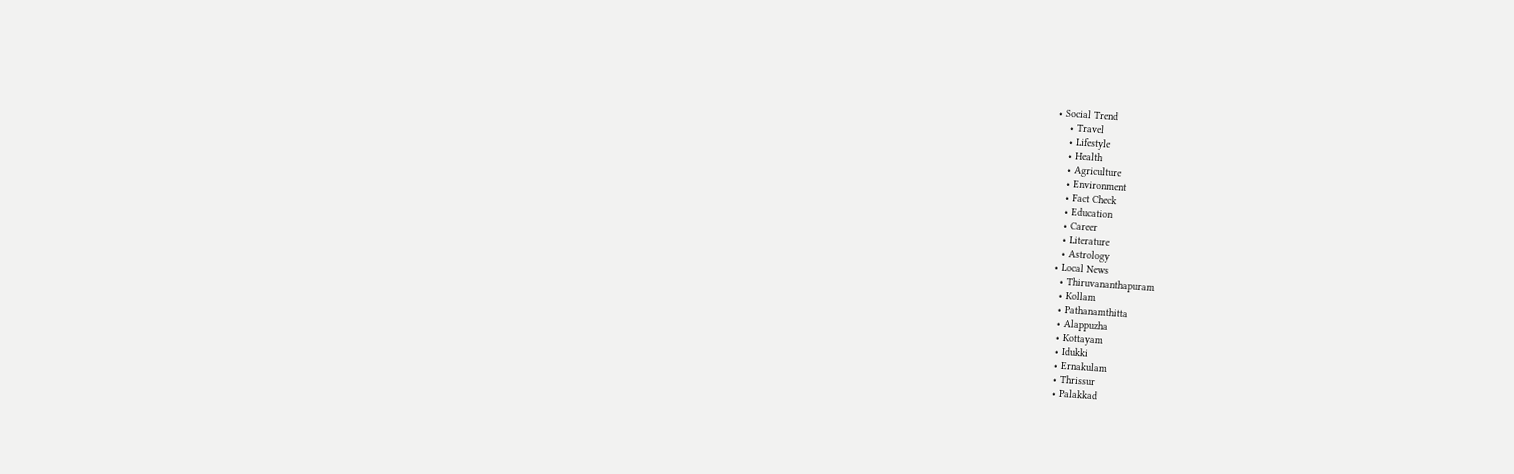• Social Trend
    • Travel
    • Lifestyle
    • Health
    • Agriculture
    • Environment
    • Fact Check
    • Education
    • Career
    • Literature
    • Astrology
  • Local News
    • Thiruvananthapuram
    • Kollam
    • Pathanamthitta
    • Alappuzha
    • Kottayam
    • Idukki
    • Ernakulam
    • Thrissur
    • Palakkad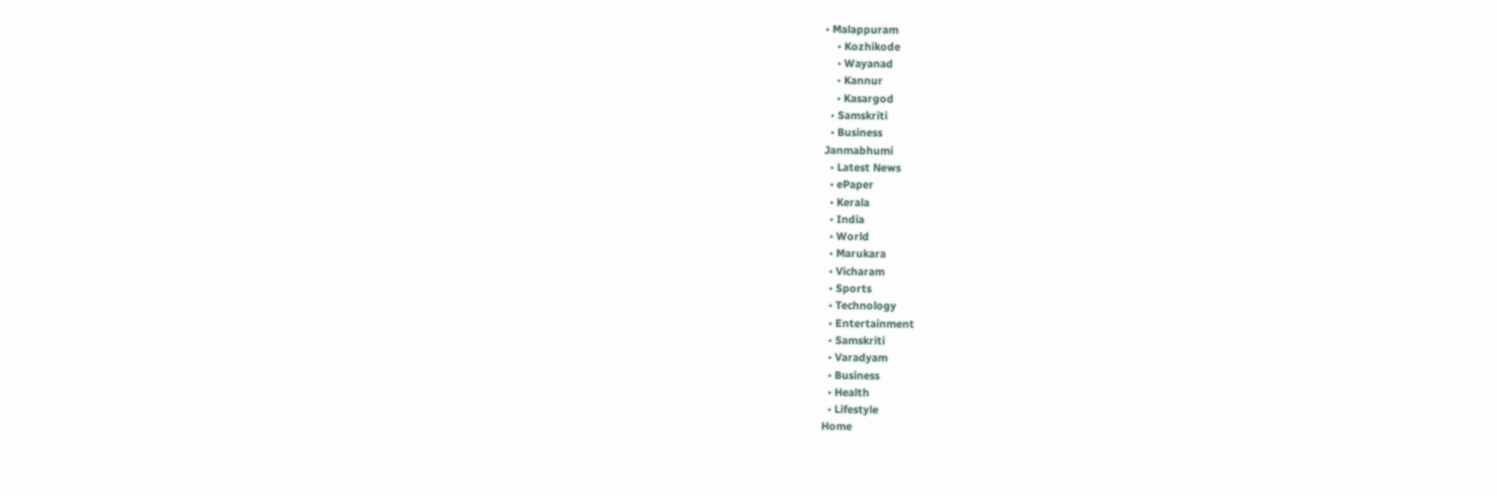• Malappuram
    • Kozhikode
    • Wayanad
    • Kannur
    • Kasargod
  • Samskriti
  • Business
Janmabhumi
  • Latest News
  • ePaper
  • Kerala
  • India
  • World
  • Marukara
  • Vicharam
  • Sports
  • Technology
  • Entertainment
  • Samskriti
  • Varadyam
  • Business
  • Health
  • Lifestyle
Home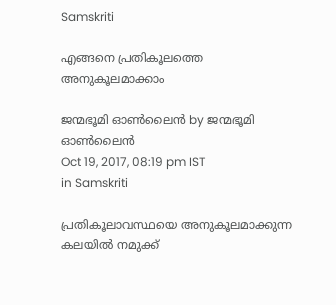Samskriti

എങ്ങനെ പ്രതികൂലത്തെ അനുകൂലമാക്കാം

ജന്മഭൂമി ഓണ്‍ലൈന്‍ by ജന്മഭൂമി ഓണ്‍ലൈന്‍
Oct 19, 2017, 08:19 pm IST
in Samskriti

പ്രതികൂലാവസ്ഥയെ അനുകൂലമാക്കുന്ന കലയില്‍ നമുക്ക്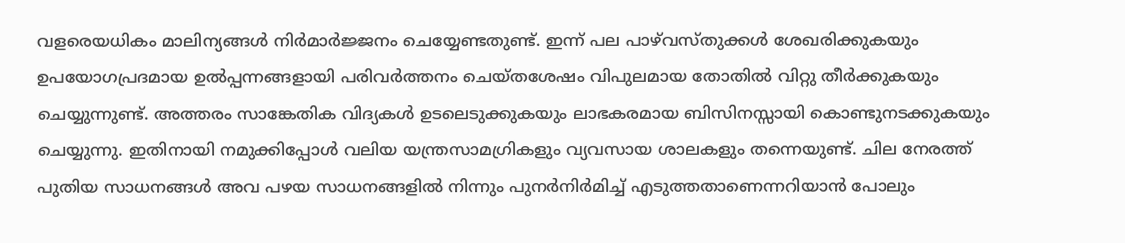വളരെയധികം മാലിന്യങ്ങള്‍ നിര്‍മാര്‍ജ്ജനം ചെയ്യേണ്ടതുണ്ട്. ഇന്ന് പല പാഴ്‌വസ്തുക്കള്‍ ശേഖരിക്കുകയും ഉപയോഗപ്രദമായ ഉല്‍പ്പന്നങ്ങളായി പരിവര്‍ത്തനം ചെയ്തശേഷം വിപുലമായ തോതില്‍ വിറ്റു തീര്‍ക്കുകയും ചെയ്യുന്നുണ്ട്. അത്തരം സാങ്കേതിക വിദ്യകള്‍ ഉടലെടുക്കുകയും ലാഭകരമായ ബിസിനസ്സായി കൊണ്ടുനടക്കുകയും ചെയ്യുന്നു. ഇതിനായി നമുക്കിപ്പോള്‍ വലിയ യന്ത്രസാമഗ്രികളും വ്യവസായ ശാലകളും തന്നെയുണ്ട്. ചില നേരത്ത് പുതിയ സാധനങ്ങള്‍ അവ പഴയ സാധനങ്ങളില്‍ നിന്നും പുനര്‍നിര്‍മിച്ച് എടുത്തതാണെന്നറിയാന്‍ പോലും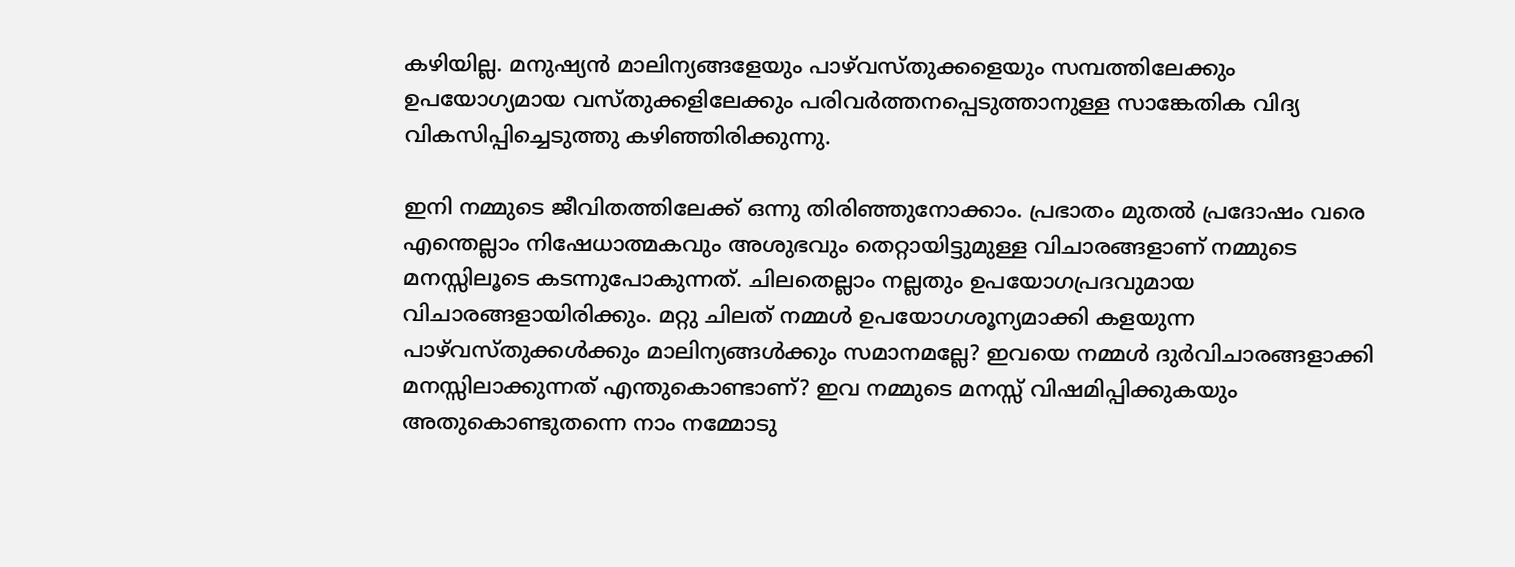കഴിയില്ല. മനുഷ്യന്‍ മാലിന്യങ്ങളേയും പാഴ്‌വസ്തുക്കളെയും സമ്പത്തിലേക്കും ഉപയോഗ്യമായ വസ്തുക്കളിലേക്കും പരിവര്‍ത്തനപ്പെടുത്താനുള്ള സാങ്കേതിക വിദ്യ വികസിപ്പിച്ചെടുത്തു കഴിഞ്ഞിരിക്കുന്നു.

ഇനി നമ്മുടെ ജീവിതത്തിലേക്ക് ഒന്നു തിരിഞ്ഞുനോക്കാം. പ്രഭാതം മുതല്‍ പ്രദോഷം വരെ എന്തെല്ലാം നിഷേധാത്മകവും അശുഭവും തെറ്റായിട്ടുമുള്ള വിചാരങ്ങളാണ് നമ്മുടെ മനസ്സിലൂടെ കടന്നുപോകുന്നത്. ചിലതെല്ലാം നല്ലതും ഉപയോഗപ്രദവുമായ വിചാരങ്ങളായിരിക്കും. മറ്റു ചിലത് നമ്മള്‍ ഉപയോഗശൂന്യമാക്കി കളയുന്ന പാഴ്‌വസ്തുക്കള്‍ക്കും മാലിന്യങ്ങള്‍ക്കും സമാനമല്ലേ? ഇവയെ നമ്മള്‍ ദുര്‍വിചാരങ്ങളാക്കി മനസ്സിലാക്കുന്നത് എന്തുകൊണ്ടാണ്? ഇവ നമ്മുടെ മനസ്സ് വിഷമിപ്പിക്കുകയും അതുകൊണ്ടുതന്നെ നാം നമ്മോടു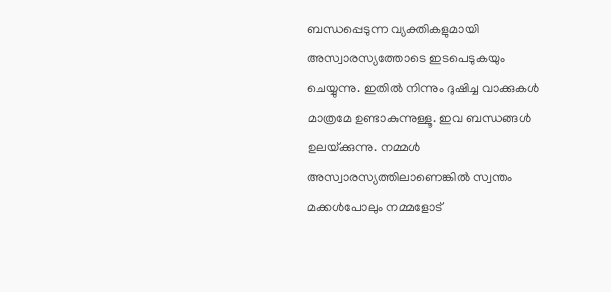ബന്ധപ്പെടുന്ന വ്യക്തികളുമായി അസ്വാരസ്യത്തോടെ ഇടപെടുകയും ചെയ്യുന്നു. ഇതില്‍ നിന്നും ദുഷിച്ച വാക്കുകള്‍ മാത്രമേ ഉണ്ടാകുന്നുള്ളൂ. ഇവ ബന്ധങ്ങള്‍ ഉലയ്‌ക്കുന്നു. നമ്മള്‍ അസ്വാരസ്യത്തിലാണെങ്കില്‍ സ്വന്തം മക്കള്‍പോലും നമ്മളോട്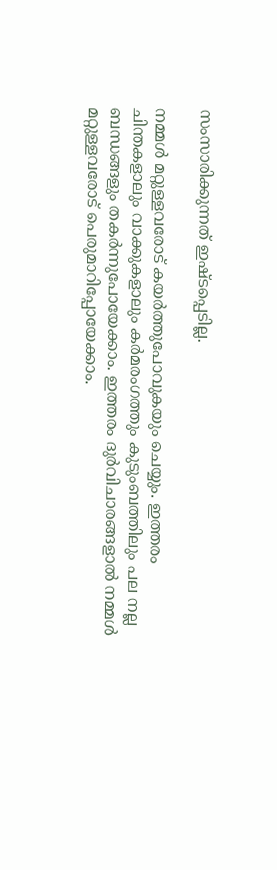സംസാരിക്കുന്നത് ഇഷ്ടപ്പെടില്ല.

നമ്മള്‍ മറ്റുള്ളവരോട് കയര്‍ത്തുപോവുകയും ചെയ്യും. ഇത്തരം ചിന്തകളാലും വാക്കുകളാലും കര്‍മരംഗത്തും കുടുംബത്തിലും പല നല്ല ബന്ധങ്ങളും തകര്‍ന്നുപോയേക്കാം. ഇത്തരം ദുര്‍വിചാരങ്ങളാല്‍ നമ്മള്‍ മറ്റുള്ളവരോട് പെരുമാറിപ്പോയേക്കാം.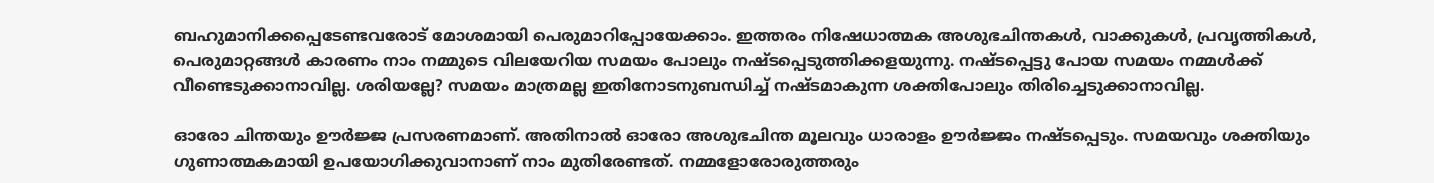ബഹുമാനിക്കപ്പെടേണ്ടവരോട് മോശമായി പെരുമാറിപ്പോയേക്കാം. ഇത്തരം നിഷേധാത്മക അശുഭചിന്തകള്‍, വാക്കുകള്‍, പ്രവൃത്തികള്‍, പെരുമാറ്റങ്ങള്‍ കാരണം നാം നമ്മുടെ വിലയേറിയ സമയം പോലും നഷ്ടപ്പെടുത്തിക്കളയുന്നു. നഷ്ടപ്പെട്ടു പോയ സമയം നമ്മള്‍ക്ക് വീണ്ടെടുക്കാനാവില്ല. ശരിയല്ലേ? സമയം മാത്രമല്ല ഇതിനോടനുബന്ധിച്ച് നഷ്ടമാകുന്ന ശക്തിപോലും തിരിച്ചെടുക്കാനാവില്ല.

ഓരോ ചിന്തയും ഊര്‍ജ്ജ പ്രസരണമാണ്. അതിനാല്‍ ഓരോ അശുഭചിന്ത മൂലവും ധാരാളം ഊര്‍ജ്ജം നഷ്ടപ്പെടും. സമയവും ശക്തിയും ഗുണാത്മകമായി ഉപയോഗിക്കുവാനാണ് നാം മുതിരേണ്ടത്. നമ്മളോരോരുത്തരും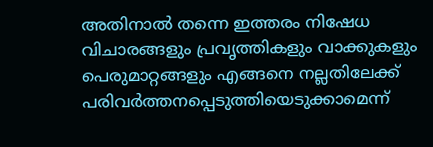അതിനാല്‍ തന്നെ ഇത്തരം നിഷേധ വിചാരങ്ങളും പ്രവൃത്തികളും വാക്കുകളും പെരുമാറ്റങ്ങളും എങ്ങനെ നല്ലതിലേക്ക് പരിവര്‍ത്തനപ്പെടുത്തിയെടുക്കാമെന്ന്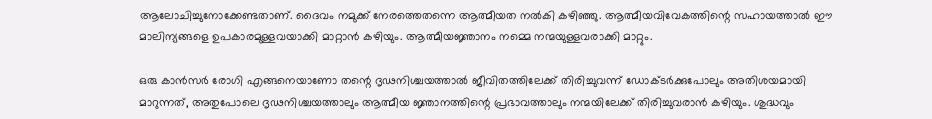ആലോചിച്ചുനോക്കേണ്ടതാണ്. ദൈവം നമുക്ക് നേരത്തെതന്നെ ആത്മീയത നല്‍കി കഴിഞ്ഞു. ആത്മീയവിവേകത്തിന്റെ സഹായത്താല്‍ ഈ മാലിന്യങ്ങളെ ഉപകാരമുള്ളവയാക്കി മാറ്റാന്‍ കഴിയും. ആത്മീയജ്ഞാനം നമ്മെ നന്മയുള്ളവരാക്കി മാറ്റും.

ഒരു കാന്‍സര്‍ രോഗി എങ്ങനെയാണോ തന്റെ ദൃഢനിശ്ചയത്താല്‍ ജീവിതത്തിലേക്ക് തിരിച്ചുവന്ന് ഡോക്ടര്‍ക്കുപോലും അതിശയമായി മാറുന്നത്, അതുപോലെ ദൃഢനിശ്ചയത്താലും ആത്മീയ ജ്ഞാനത്തിന്റെ പ്രഭാവത്താലും നന്മയിലേക്ക് തിരിച്ചുവരാന്‍ കഴിയും. ശുദ്ധവും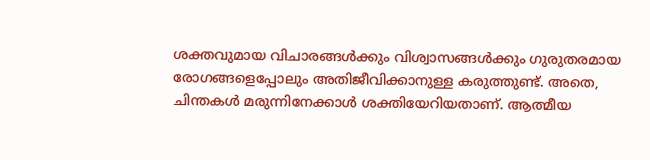ശക്തവുമായ വിചാരങ്ങള്‍ക്കും വിശ്വാസങ്ങള്‍ക്കും ഗുരുതരമായ രോഗങ്ങളെപ്പോലും അതിജീവിക്കാനുള്ള കരുത്തുണ്ട്. അതെ, ചിന്തകള്‍ മരുന്നിനേക്കാള്‍ ശക്തിയേറിയതാണ്. ആത്മീയ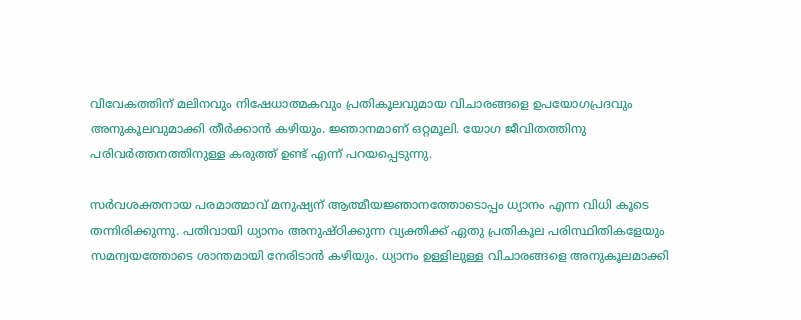വിവേകത്തിന് മലിനവും നിഷേധാത്മകവും പ്രതികൂലവുമായ വിചാരങ്ങളെ ഉപയോഗപ്രദവും അനുകൂലവുമാക്കി തീര്‍ക്കാന്‍ കഴിയും. ജ്ഞാനമാണ് ഒറ്റമൂലി. യോഗ ജീവിതത്തിനു പരിവര്‍ത്തനത്തിനുള്ള കരുത്ത് ഉണ്ട് എന്ന് പറയപ്പെടുന്നു.

സര്‍വശക്തനായ പരമാത്മാവ് മനുഷ്യന് ആത്മീയജ്ഞാനത്തോടൊപ്പം ധ്യാനം എന്ന വിധി കൂടെ തന്നിരിക്കുന്നു. പതിവായി ധ്യാനം അനുഷ്ഠിക്കുന്ന വ്യക്തിക്ക് ഏതു പ്രതികൂല പരിസ്ഥിതികളേയും സമന്വയത്തോടെ ശാന്തമായി നേരിടാന്‍ കഴിയും. ധ്യാനം ഉള്ളിലുള്ള വിചാരങ്ങളെ അനുകൂലമാക്കി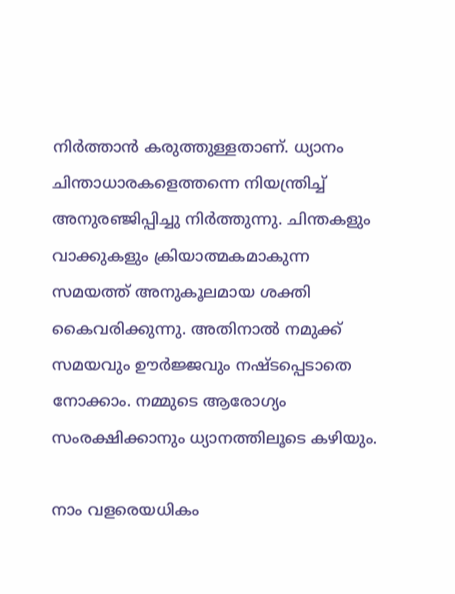നിര്‍ത്താന്‍ കരുത്തുള്ളതാണ്. ധ്യാനം ചിന്താധാരകളെത്തന്നെ നിയന്ത്രിച്ച് അനുരഞ്ജിപ്പിച്ചു നിര്‍ത്തുന്നു. ചിന്തകളും വാക്കുകളും ക്രിയാത്മകമാകുന്ന സമയത്ത് അനുകൂലമായ ശക്തി കൈവരിക്കുന്നു. അതിനാല്‍ നമുക്ക് സമയവും ഊര്‍ജ്ജവും നഷ്ടപ്പെടാതെ നോക്കാം. നമ്മുടെ ആരോഗ്യം സംരക്ഷിക്കാനും ധ്യാനത്തിലൂടെ കഴിയും.

നാം വളരെയധികം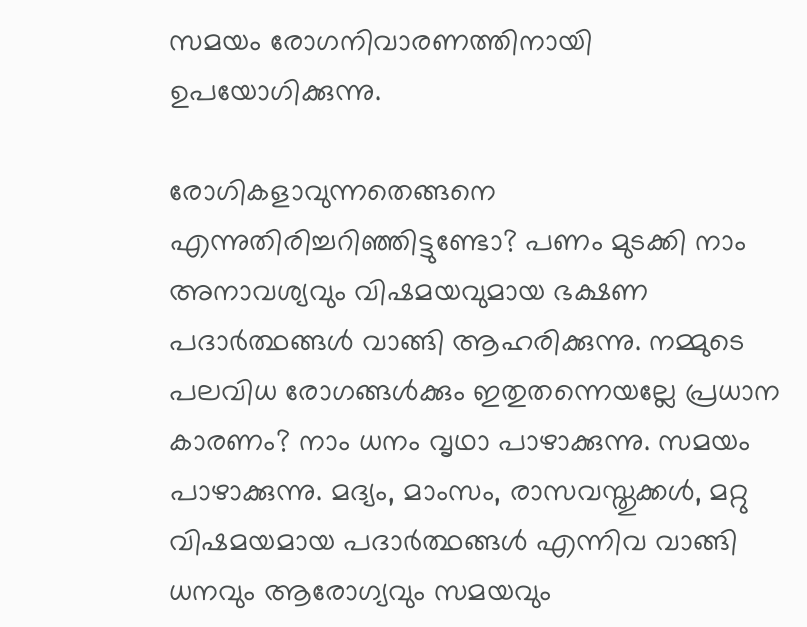സമയം രോഗനിവാരണത്തിനായി ഉപയോഗിക്കുന്നു.

രോഗികളാവുന്നതെങ്ങനെ എന്നുതിരിച്ചറിഞ്ഞിട്ടുണ്ടോ? പണം മുടക്കി നാം അനാവശ്യവും വിഷമയവുമായ ഭക്ഷണ പദാര്‍ത്ഥങ്ങള്‍ വാങ്ങി ആഹരിക്കുന്നു. നമ്മുടെ പലവിധ രോഗങ്ങള്‍ക്കും ഇതുതന്നെയല്ലേ പ്രധാന കാരണം? നാം ധനം വൃഥാ പാഴാക്കുന്നു. സമയം പാഴാക്കുന്നു. മദ്യം, മാംസം, രാസവസ്തുക്കള്‍, മറ്റു വിഷമയമായ പദാര്‍ത്ഥങ്ങള്‍ എന്നിവ വാങ്ങി ധനവും ആരോഗ്യവും സമയവും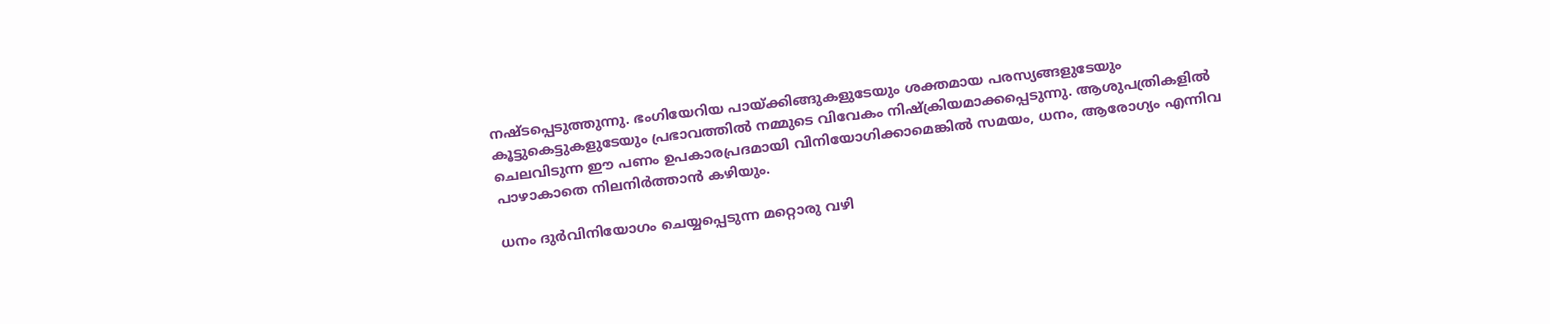നഷ്ടപ്പെടുത്തുന്നു. ഭംഗിയേറിയ പായ്‌ക്കിങ്ങുകളുടേയും ശക്തമായ പരസ്യങ്ങളുടേയും കൂട്ടുകെട്ടുകളുടേയും പ്രഭാവത്തില്‍ നമ്മുടെ വിവേകം നിഷ്‌ക്രിയമാക്കപ്പെടുന്നു. ആശുപത്രികളില്‍ ചെലവിടുന്ന ഈ പണം ഉപകാരപ്രദമായി വിനിയോഗിക്കാമെങ്കില്‍ സമയം, ധനം, ആരോഗ്യം എന്നിവ പാഴാകാതെ നിലനിര്‍ത്താന്‍ കഴിയും.

ധനം ദുര്‍വിനിയോഗം ചെയ്യപ്പെടുന്ന മറ്റൊരു വഴി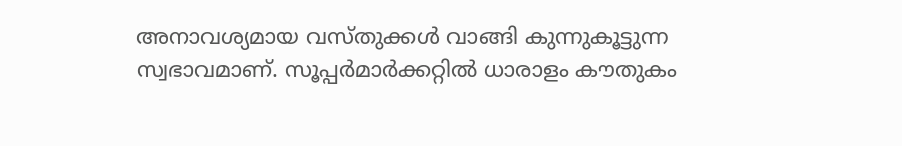അനാവശ്യമായ വസ്തുക്കള്‍ വാങ്ങി കുന്നുകൂട്ടുന്ന സ്വഭാവമാണ്. സൂപ്പര്‍മാര്‍ക്കറ്റില്‍ ധാരാളം കൗതുകം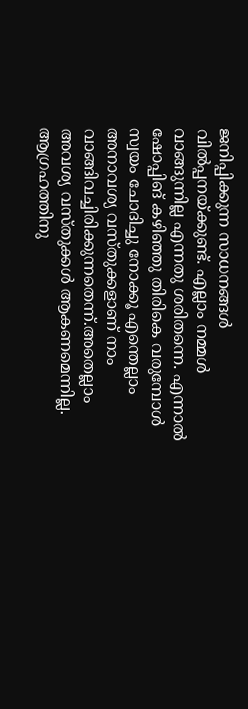ജനിപ്പിക്കുന്ന സാധനങ്ങള്‍ വില്‍പ്പനയ്‌ക്കുണ്ട്. എല്ലാം നമ്മള്‍ വാങ്ങുന്നില്ല എന്നതു ശരിതന്നെ. എന്നാല്‍ ഷോപ്പിങ് കഴിഞ്ഞു തിരികെ വരുമ്പോള്‍ സ്വയം ചോദിച്ചു നോക്കൂ എന്തെല്ലാം അനാവശ്യ വസ്തുക്കളാണ് നാം വാങ്ങിവച്ചിരിക്കുന്നതെന്ന്.അതെല്ലാം അവശ്യ വസ്തുക്കള്‍ ആകണമെന്നില്ല. ആഗ്രഹത്തിനു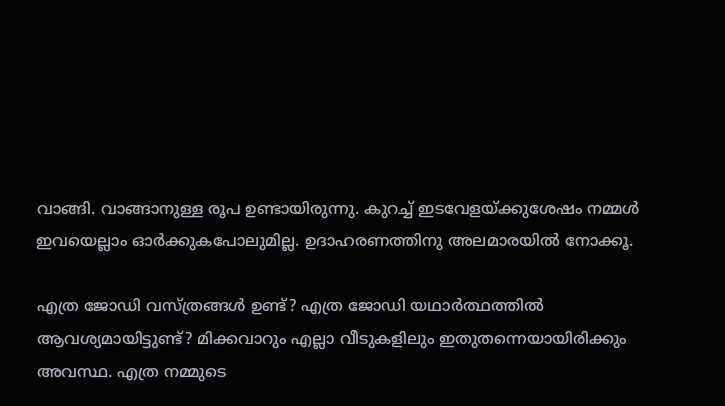വാങ്ങി. വാങ്ങാനുള്ള രൂപ ഉണ്ടായിരുന്നു. കുറച്ച് ഇടവേളയ്‌ക്കുശേഷം നമ്മള്‍ ഇവയെല്ലാം ഓര്‍ക്കുകപോലുമില്ല. ഉദാഹരണത്തിനു അലമാരയില്‍ നോക്കൂ.

എത്ര ജോഡി വസ്ത്രങ്ങള്‍ ഉണ്ട്? എത്ര ജോഡി യഥാര്‍ത്ഥത്തില്‍ ആവശ്യമായിട്ടുണ്ട്? മിക്കവാറും എല്ലാ വീടുകളിലും ഇതുതന്നെയായിരിക്കും അവസ്ഥ. എത്ര നമ്മുടെ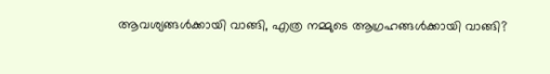ആവശ്യങ്ങള്‍ക്കായി വാങ്ങി, എത്ര നമ്മുടെ ആഗ്രഹങ്ങള്‍ക്കായി വാങ്ങി?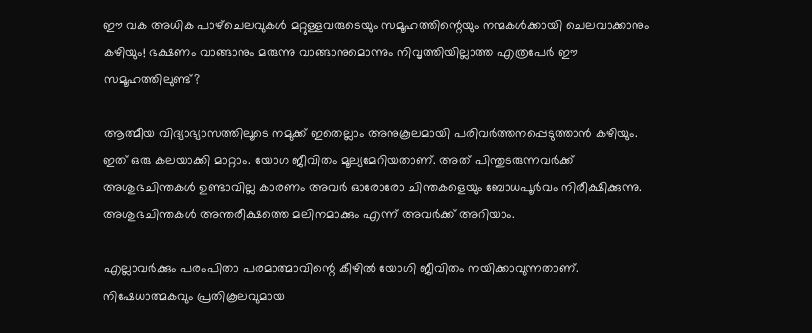ഈ വക അധിക പാഴ്‌ചെലവുകള്‍ മറ്റുള്ളവരുടെയും സമൂഹത്തിന്റെയും നന്മകള്‍ക്കായി ചെലവാക്കാനും കഴിയും! ഭക്ഷണം വാങ്ങാനും മരുന്നു വാങ്ങാനുമൊന്നും നിവൃത്തിയില്ലാത്ത എത്രപേര്‍ ഈ സമൂഹത്തിലുണ്ട്?

ആത്മീയ വിദ്യാഭ്യാസത്തിലൂടെ നമുക്ക് ഇതെല്ലാം അനുകൂലമായി പരിവര്‍ത്തനപ്പെടുത്താന്‍ കഴിയും. ഇത് ഒരു കലയാക്കി മാറ്റാം. യോഗ ജീവിതം മൂല്യമേറിയതാണ്. അത് പിന്തുടരുന്നവര്‍ക്ക് അശുഭചിന്തകള്‍ ഉണ്ടാവില്ല കാരണം അവര്‍ ഓരോരോ ചിന്തകളെയും ബോധപൂര്‍വം നിരീക്ഷിക്കുന്നു. അശുഭചിന്തകള്‍ അന്തരീക്ഷത്തെ മലിനമാക്കും എന്ന് അവര്‍ക്ക് അറിയാം.

എല്ലാവര്‍ക്കും പരംപിതാ പരമാത്മാവിന്റെ കീഴില്‍ യോഗി ജീവിതം നയിക്കാവുന്നതാണ്. നിഷേധാത്മകവും പ്രതികൂലവുമായ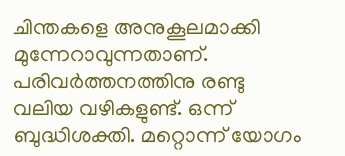ചിന്തകളെ അനുകൂലമാക്കി മുന്നേറാവുന്നതാണ്. പരിവര്‍ത്തനത്തിനു രണ്ടു വലിയ വഴികളുണ്ട്. ഒന്ന് ബുദ്ധിശക്തി. മറ്റൊന്ന് യോഗം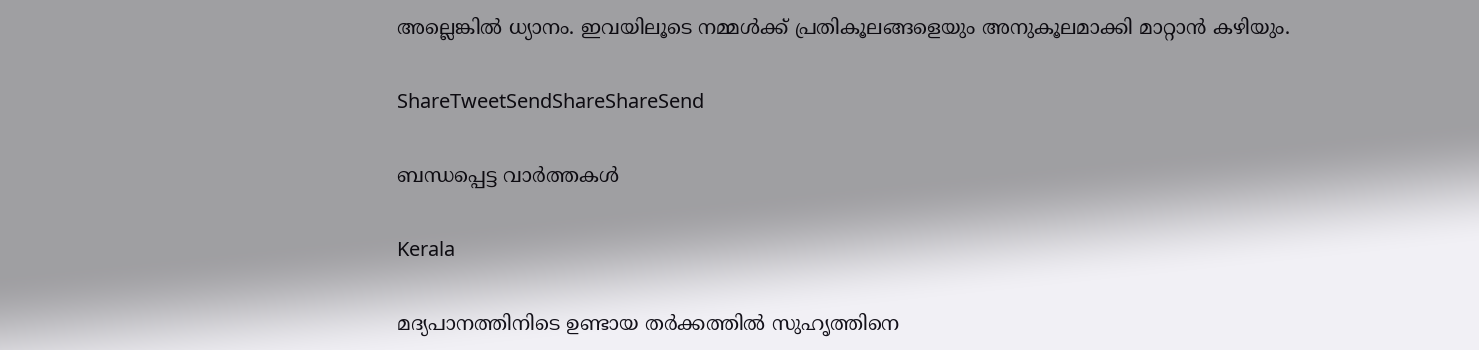അല്ലെങ്കില്‍ ധ്യാനം. ഇവയിലൂടെ നമ്മള്‍ക്ക് പ്രതികൂലങ്ങളെയും അനുകൂലമാക്കി മാറ്റാന്‍ കഴിയും.

ShareTweetSendShareShareSend

ബന്ധപ്പെട്ട വാര്‍ത്തകള്‍

Kerala

മദ്യപാനത്തിനിടെ ഉണ്ടായ തർക്കത്തിൽ സുഹൃത്തിനെ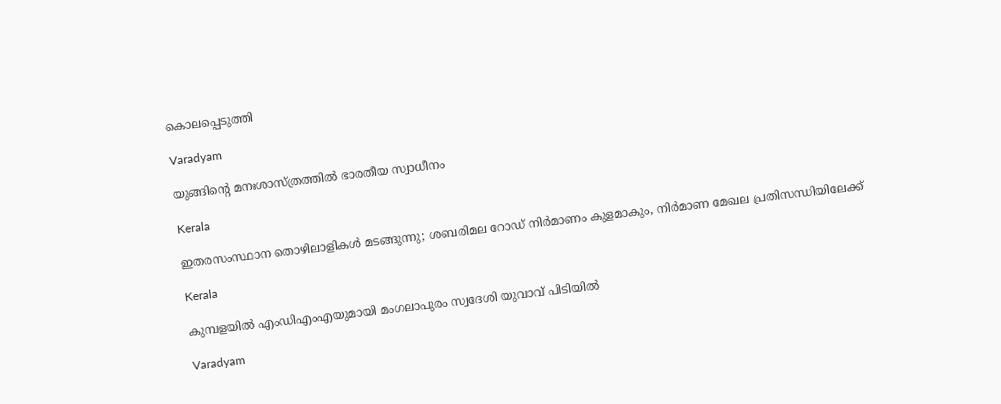കൊലപ്പെടുത്തി

Varadyam

യുങ്ങിന്റെ മനഃശാസ്ത്രത്തില്‍ ഭാരതീയ സ്വാധീനം

Kerala

ഇതരസംസ്ഥാന തൊഴിലാളികള്‍ മടങ്ങുന്നു; ശബരിമല റോഡ് നിര്‍മാണം കുളമാകും, നിര്‍മാണ മേഖല പ്രതിസന്ധിയിലേക്ക്

Kerala

കുമ്പളയിൽ എംഡിഎംഎയുമായി മംഗലാപുരം സ്വദേശി യുവാവ് പിടിയിൽ

Varadyam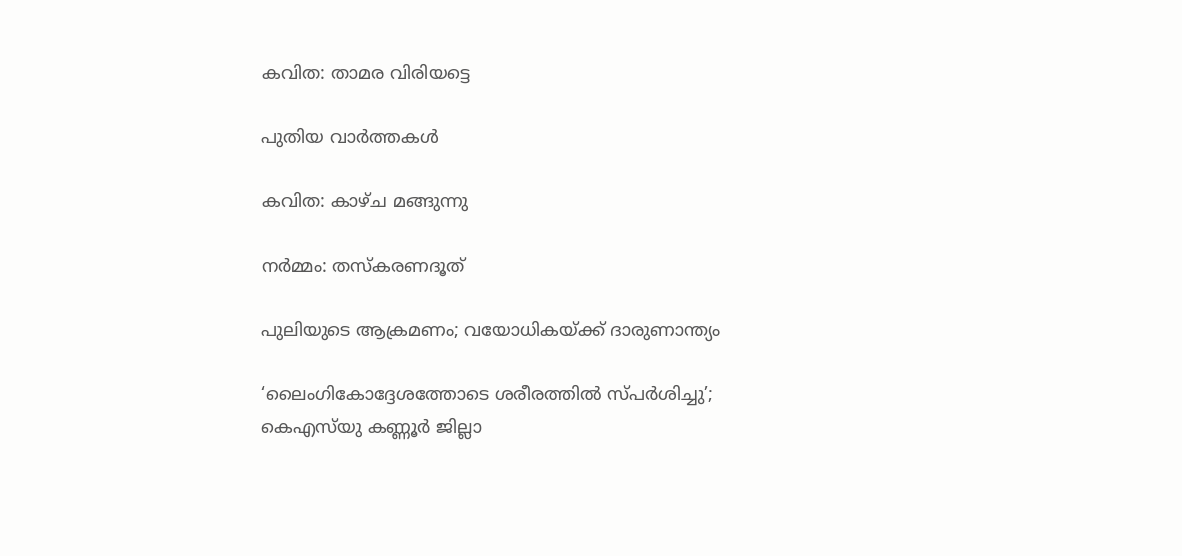കവിത: താമര വിരിയട്ടെ

പുതിയ വാര്‍ത്തകള്‍

കവിത: കാഴ്ച മങ്ങുന്നു

നര്‍മ്മം: തസ്‌കരണദൂത്

പുലിയുടെ ആക്രമണം; വയോധികയ്‌ക്ക് ദാരുണാന്ത്യം

‘ലൈംഗികോദ്ദേശത്തോടെ ശരീരത്തില്‍ സ്പര്‍ശിച്ചു’; കെഎസ്‍യു കണ്ണൂർ ജില്ലാ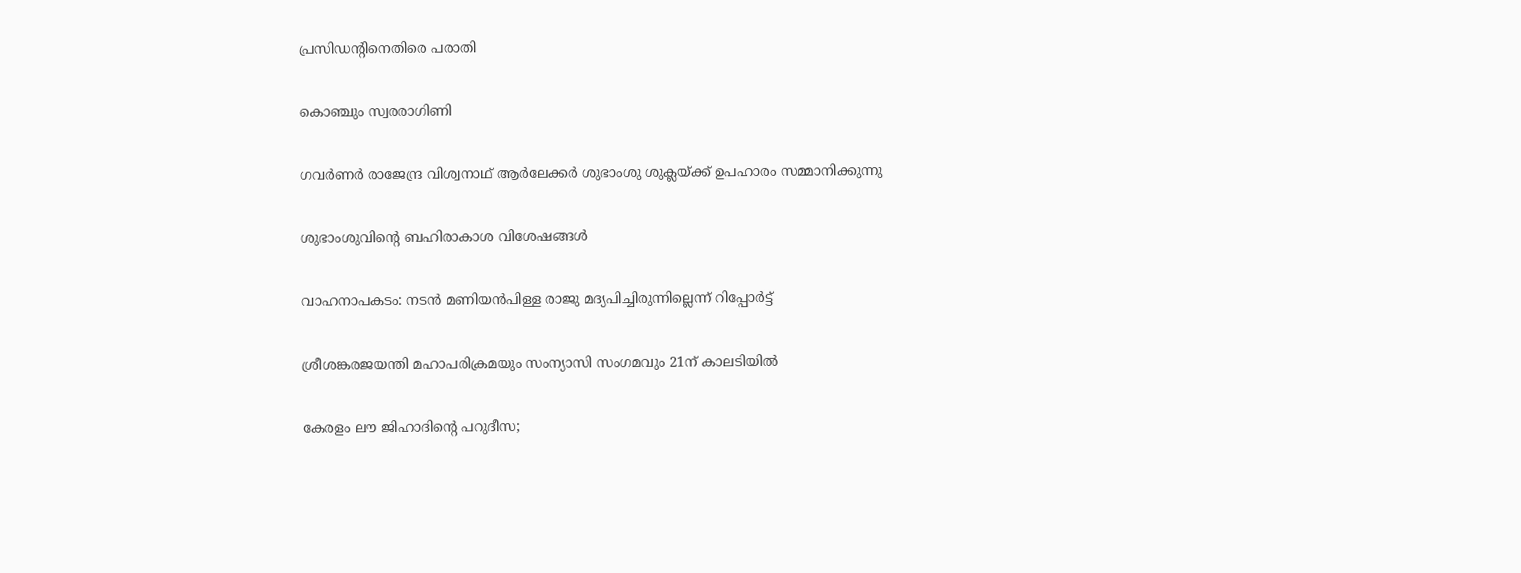പ്രസിഡന്റിനെതിരെ പരാതി

കൊഞ്ചും സ്വരരാഗിണി

ഗവര്‍ണര്‍ രാജേന്ദ്ര വിശ്വനാഥ് ആര്‍ലേക്കര്‍ ശുഭാംശു ശുക്ലയ്ക്ക് ഉപഹാരം സമ്മാനിക്കുന്നു

ശുഭാംശുവിന്റെ ബഹിരാകാശ വിശേഷങ്ങള്‍

വാഹനാപകടം: നടൻ മണിയൻപിള്ള രാജു മദ്യപിച്ചിരുന്നില്ലെന്ന് റിപ്പോർട്ട്

ശ്രീശങ്കരജയന്തി മഹാപരിക്രമയും സംന്യാസി സംഗമവും 21ന് കാലടിയില്‍

കേരളം ലൗ ജിഹാദിന്റെ പറുദീസ;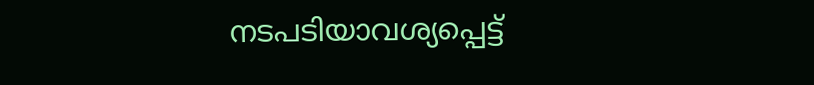നടപടിയാവശ്യപ്പെട്ട്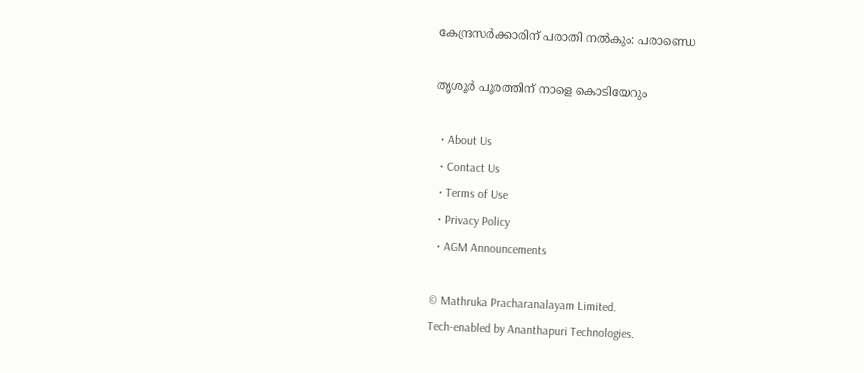കേന്ദ്രസര്‍ക്കാരിന് പരാതി നല്‍കും: പരാണ്ഡെ

തൃശൂര്‍ പൂരത്തിന് നാളെ കൊടിയേറും

  • About Us
  • Contact Us
  • Terms of Use
  • Privacy Policy
  • AGM Announcements

© Mathruka Pracharanalayam Limited.
Tech-enabled by Ananthapuri Technologies.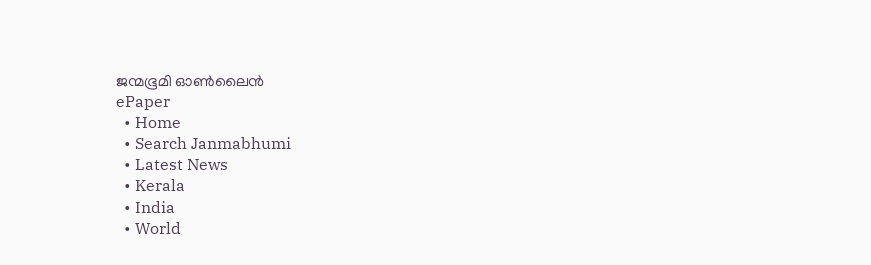ജന്മഭൂമി ഓണ്‍ലൈന്‍
ePaper
  • Home
  • Search Janmabhumi
  • Latest News
  • Kerala
  • India
  • World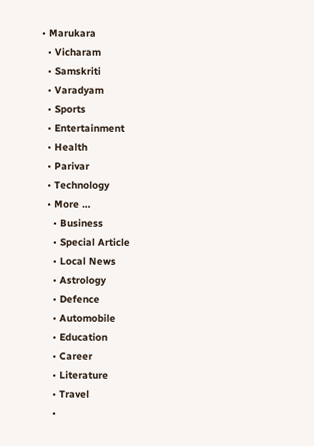• Marukara
  • Vicharam
  • Samskriti
  • Varadyam
  • Sports
  • Entertainment
  • Health
  • Parivar
  • Technology
  • More …
    • Business
    • Special Article
    • Local News
    • Astrology
    • Defence
    • Automobile
    • Education
    • Career
    • Literature
    • Travel
    •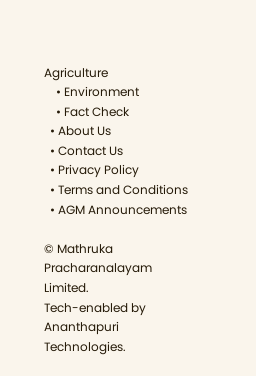Agriculture
    • Environment
    • Fact Check
  • About Us
  • Contact Us
  • Privacy Policy
  • Terms and Conditions
  • AGM Announcements

© Mathruka Pracharanalayam Limited.
Tech-enabled by Ananthapuri Technologies.